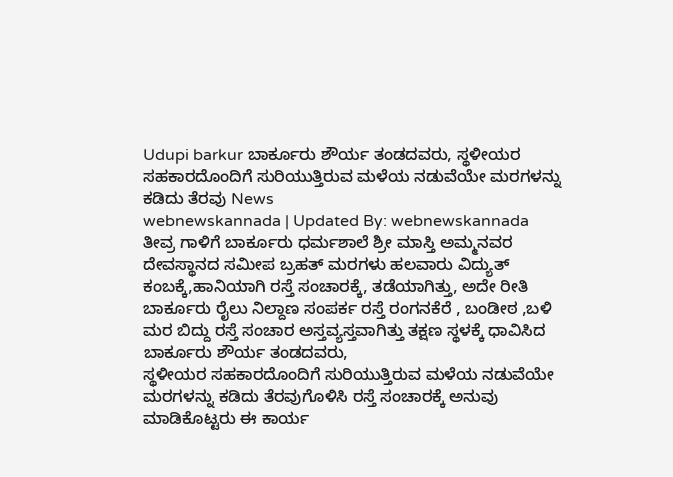Udupi barkur ಬಾರ್ಕೂರು ಶೌರ್ಯ ತಂಡದವರು, ಸ್ಥಳೀಯರ ಸಹಕಾರದೊಂದಿಗೆ ಸುರಿಯುತ್ತಿರುವ ಮಳೆಯ ನಡುವೆಯೇ ಮರಗಳನ್ನು ಕಡಿದು ತೆರವು News
webnewskannada | Updated By: webnewskannada
ತೀವ್ರ ಗಾಳಿಗೆ ಬಾರ್ಕೂರು ಧರ್ಮಶಾಲೆ ಶ್ರೀ ಮಾಸ್ತಿ ಅಮ್ಮನವರ ದೇವಸ್ಥಾನದ ಸಮೀಪ ಬ್ರಹತ್ ಮರಗಳು ಹಲವಾರು ವಿದ್ಯುತ್ ಕಂಬಕ್ಕೆ,ಹಾನಿಯಾಗಿ ರಸ್ತೆ ಸಂಚಾರಕ್ಕೆ, ತಡೆಯಾಗಿತ್ತು, ಅದೇ ರೀತಿ ಬಾರ್ಕೂರು ರೈಲು ನಿಲ್ದಾಣ ಸಂಪರ್ಕ ರಸ್ತೆ ರಂಗನಕೆರೆ , ಬಂಡೀಠ ,ಬಳಿ ಮರ ಬಿದ್ದು ರಸ್ತೆ ಸಂಚಾರ ಅಸ್ತವ್ಯಸ್ತವಾಗಿತ್ತು ತಕ್ಷಣ ಸ್ಥಳಕ್ಕೆ ಧಾವಿಸಿದ ಬಾರ್ಕೂರು ಶೌರ್ಯ ತಂಡದವರು,
ಸ್ಥಳೀಯರ ಸಹಕಾರದೊಂದಿಗೆ ಸುರಿಯುತ್ತಿರುವ ಮಳೆಯ ನಡುವೆಯೇ ಮರಗಳನ್ನು ಕಡಿದು ತೆರವುಗೊಳಿಸಿ ರಸ್ತೆ ಸಂಚಾರಕ್ಕೆ ಅನುವು ಮಾಡಿಕೊಟ್ಟರು ಈ ಕಾರ್ಯ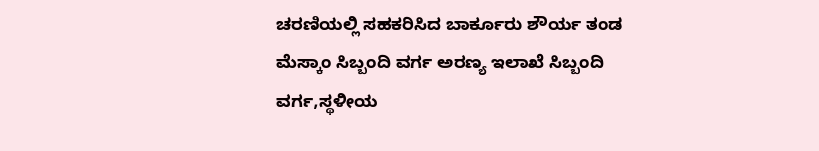ಚರಣಿಯಲ್ಲಿ ಸಹಕರಿಸಿದ ಬಾರ್ಕೂರು ಶೌರ್ಯ ತಂಡ ಮೆಸ್ಕಾಂ ಸಿಬ್ಬಂದಿ ವರ್ಗ ಅರಣ್ಯ ಇಲಾಖೆ ಸಿಬ್ಬಂದಿ ವರ್ಗ,ಸ್ಥಳೀಯ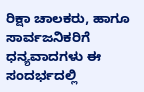ರಿಕ್ಷಾ ಚಾಲಕರು, ಹಾಗೂ ಸಾರ್ವಜನಿಕರಿಗೆ ಧನ್ಯವಾದಗಳು ಈ ಸಂದರ್ಭದಲ್ಲಿ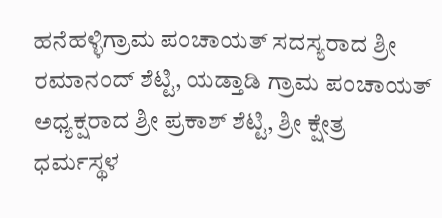ಹನೆಹಳ್ಳಿಗ್ರಾಮ ಪಂಚಾಯತ್ ಸದಸ್ಯರಾದ ಶ್ರೀ ರಮಾನಂದ್ ಶೆಟ್ಟಿ, ಯಡ್ತಾಡಿ ಗ್ರಾಮ ಪಂಚಾಯತ್ ಅಧ್ಯಕ್ಷರಾದ ಶ್ರೀ ಪ್ರಕಾಶ್ ಶೆಟ್ಟಿ, ಶ್ರೀ ಕ್ಷೇತ್ರ ಧರ್ಮಸ್ಥಳ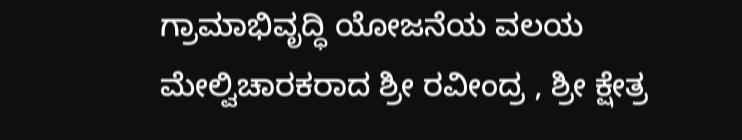ಗ್ರಾಮಾಭಿವೃದ್ಧಿ ಯೋಜನೆಯ ವಲಯ ಮೇಲ್ವಿಚಾರಕರಾದ ಶ್ರೀ ರವೀಂದ್ರ , ಶ್ರೀ ಕ್ಷೇತ್ರ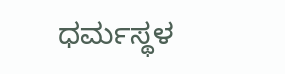ಧರ್ಮಸ್ಥಳ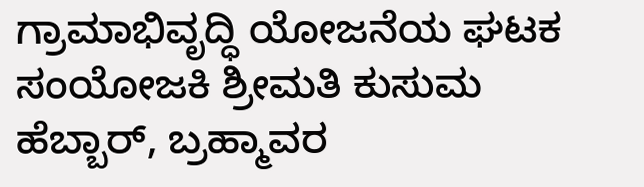ಗ್ರಾಮಾಭಿವೃದ್ಧಿ ಯೋಜನೆಯ ಘಟಕ ಸಂಯೋಜಕಿ ಶ್ರೀಮತಿ ಕುಸುಮ ಹೆಬ್ಬಾರ್, ಬ್ರಹ್ಮಾವರ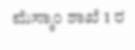ಮೆಸ್ಕಾಂ ಶಾಖೆ 1 ರ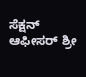ಸೆಕ್ಷನ್ ಆಫೀಸರ್ ಶ್ರೀ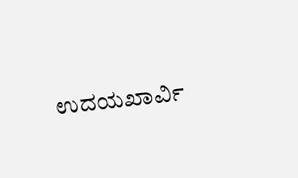ಉದಯಖಾರ್ವಿ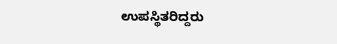ಉಪಸ್ಥಿತರಿದ್ದರು